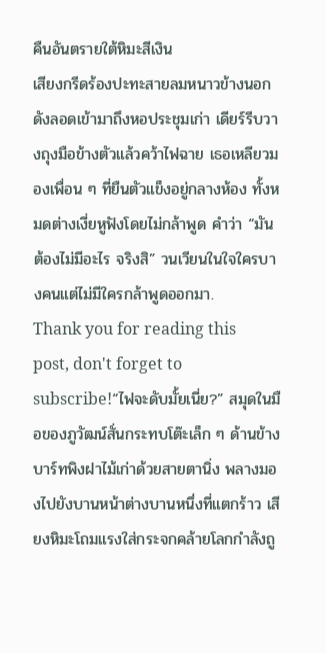คืนอันตรายใต้หิมะสีเงิน
เสียงกรีดร้องปะทะสายลมหนาวข้างนอกดังลอดเข้ามาถึงหอประชุมเก่า เดียร์รีบวางถุงมือข้างตัวแล้วคว้าไฟฉาย เธอเหลียวมองเพื่อน ๆ ที่ยืนตัวแข็งอยู่กลางห้อง ทั้งหมดต่างเงี่ยหูฟังโดยไม่กล้าพูด คำว่า “มันต้องไม่มีอะไร จริงสิ” วนเวียนในใจใครบางคนแต่ไม่มีใครกล้าพูดออกมา.
Thank you for reading this post, don't forget to subscribe!“ไฟจะดับมั้ยเนี่ย?” สมุดในมือของภูวัฒน์สั่นกระทบโต๊ะเล็ก ๆ ด้านข้าง บาร์ทพิงฝาไม้เก่าด้วยสายตานิ่ง พลางมองไปยังบานหน้าต่างบานหนึ่งที่แตกร้าว เสียงหิมะโถมแรงใส่กระจกคล้ายโลกกำลังถู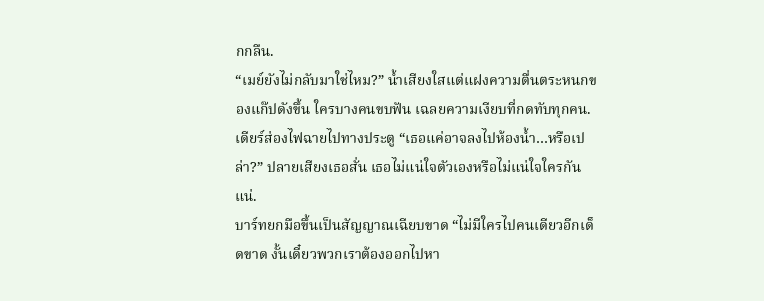กกลืน.
“เมย์ยังไม่กลับมาใช่ไหม?” น้ำเสียงใสแต่แฝงความตื่นตระหนกของแก๊ปดังขึ้น ใครบางคนขบฟัน เฉลยความเงียบที่กดทับทุกคน.
เดียร์ส่องไฟฉายไปทางประตู “เธอแค่อาจลงไปห้องน้ำ…หรือเปล่า?” ปลายเสียงเธอสั่น เธอไม่แน่ใจตัวเองหรือไม่แน่ใจใครกันแน่.
บาร์ทยกมือขึ้นเป็นสัญญาณเฉียบขาด “ไม่มีใครไปคนเดียวอีกเด็ดขาด งั้นเดี๋ยวพวกเราต้องออกไปหา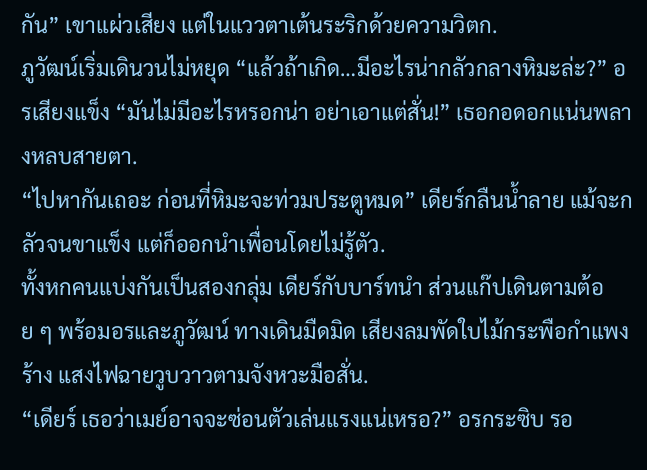กัน” เขาแผ่วเสียง แต่ในแววตาเต้นระริกด้วยความวิตก.
ภูวัฒน์เริ่มเดินวนไม่หยุด “แล้วถ้าเกิด…มีอะไรน่ากลัวกลางหิมะล่ะ?” อรเสียงแข็ง “มันไม่มีอะไรหรอกน่า อย่าเอาแต่สั่น!” เธอกอดอกแน่นพลางหลบสายตา.
“ไปหากันเถอะ ก่อนที่หิมะจะท่วมประตูหมด” เดียร์กลืนน้ำลาย แม้จะกลัวจนขาแข็ง แต่ก็ออกนำเพื่อนโดยไม่รู้ตัว.
ทั้งหกคนแบ่งกันเป็นสองกลุ่ม เดียร์กับบาร์ทนำ ส่วนแก๊ปเดินตามต้อย ๆ พร้อมอรและภูวัฒน์ ทางเดินมืดมิด เสียงลมพัดใบไม้กระพือกำแพงร้าง แสงไฟฉายวูบวาวตามจังหวะมือสั่น.
“เดียร์ เธอว่าเมย์อาจจะซ่อนตัวเล่นแรงแน่เหรอ?” อรกระซิบ รอ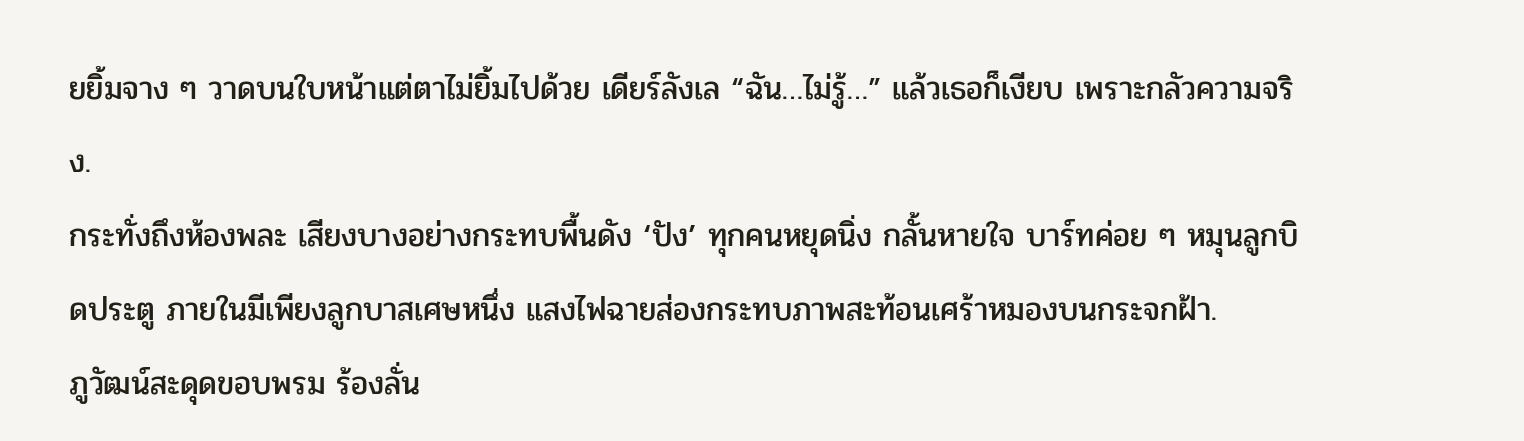ยยิ้มจาง ๆ วาดบนใบหน้าแต่ตาไม่ยิ้มไปด้วย เดียร์ลังเล “ฉัน…ไม่รู้…” แล้วเธอก็เงียบ เพราะกลัวความจริง.
กระทั่งถึงห้องพละ เสียงบางอย่างกระทบพื้นดัง ‘ปัง’ ทุกคนหยุดนิ่ง กลั้นหายใจ บาร์ทค่อย ๆ หมุนลูกบิดประตู ภายในมีเพียงลูกบาสเศษหนึ่ง แสงไฟฉายส่องกระทบภาพสะท้อนเศร้าหมองบนกระจกฝ้า.
ภูวัฒน์สะดุดขอบพรม ร้องลั่น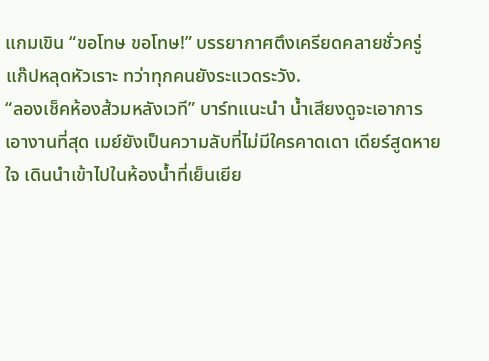แกมเขิน “ขอโทษ ขอโทษ!” บรรยากาศตึงเครียดคลายชั่วครู่ แก๊ปหลุดหัวเราะ ทว่าทุกคนยังระแวดระวัง.
“ลองเช็คห้องส้วมหลังเวที” บาร์ทแนะนำ น้ำเสียงดูจะเอาการเอางานที่สุด เมย์ยังเป็นความลับที่ไม่มีใครคาดเดา เดียร์สูดหายใจ เดินนำเข้าไปในห้องน้ำที่เย็นเยีย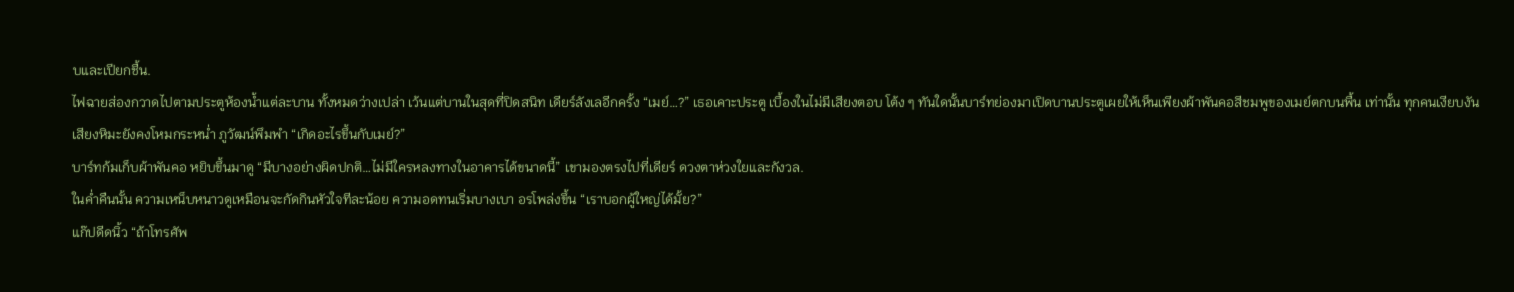บและเปียกชื้น.
ไฟฉายส่องกวาดไปตามประตูห้องน้ำแต่ละบาน ทั้งหมดว่างเปล่า เว้นแต่บานในสุดที่ปิดสนิท เดียร์ลังเลอีกครั้ง “เมย์…?” เธอเคาะประตู เบื้องในไม่มีเสียงตอบ โต้ง ๆ ทันใดนั้นบาร์ทย่องมาเปิดบานประตูเผยให้เห็นเพียงผ้าพันคอสีชมพูของเมย์ตกบนพื้น เท่านั้น ทุกคนเงียบงัน
เสียงหิมะยังคงโหมกระหน่ำ ภูวัฒน์พึมพำ “เกิดอะไรขึ้นกับเมย์?”
บาร์ทก้มเก็บผ้าพันคอ หยิบขึ้นมาดู “มีบางอย่างผิดปกติ…ไม่มีใครหลงทางในอาคารได้ขนาดนี้” เขามองตรงไปที่เดียร์ ดวงตาห่วงใยและกังวล.
ในค่ำคืนนั้น ความเหน็บหนาวดูเหมือนจะกัดกินหัวใจทีละน้อย ความอดทนเริ่มบางเบา อรโพล่งขึ้น “เราบอกผู้ใหญ่ได้มั้ย?”
แก๊ปดีดนิ้ว “ถ้าโทรศัพ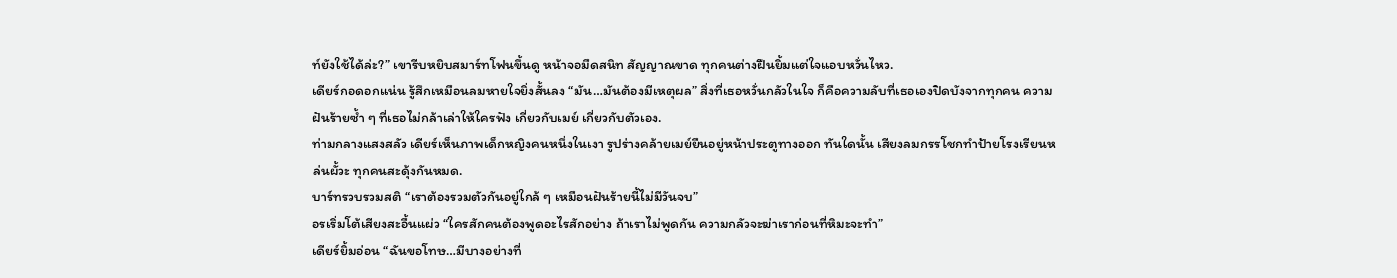ท์ยังใช้ได้ล่ะ?” เขารีบหยิบสมาร์ทโฟนขึ้นดู หน้าจอมืดสนิท สัญญาณขาด ทุกคนต่างฝืนยิ้มแต่ใจแอบหวั่นไหว.
เดียร์กอดอกแน่น รู้สึกเหมือนลมหายใจยิ่งสั้นลง “มัน…มันต้องมีเหตุผล” สิ่งที่เธอหวั่นกลัวในใจ ก็คือความลับที่เธอเองปิดบังจากทุกคน ความฝันร้ายซ้ำ ๆ ที่เธอไม่กล้าเล่าให้ใครฟัง เกี่ยวกับเมย์ เกี่ยวกับตัวเอง.
ท่ามกลางแสงสลัว เดียร์เห็นภาพเด็กหญิงคนหนึ่งในเงา รูปร่างคล้ายเมย์ยืนอยู่หน้าประตูทางออก ทันใดนั้น เสียงลมกรรโชกทำป้ายโรงเรียนหล่นผั้วะ ทุกคนสะดุ้งกันหมด.
บาร์ทรวบรวมสติ “เราต้องรวมตัวกันอยู่ใกล้ ๆ เหมือนฝันร้ายนี้ไม่มีวันจบ”
อรเริ่มโต้เสียงสะอื้นแผ่ว “ใครสักคนต้องพูดอะไรสักอย่าง ถ้าเราไม่พูดกัน ความกลัวจะฆ่าเราก่อนที่หิมะจะทำ”
เดียร์ยิ้มอ่อน “ฉันขอโทษ…มีบางอย่างที่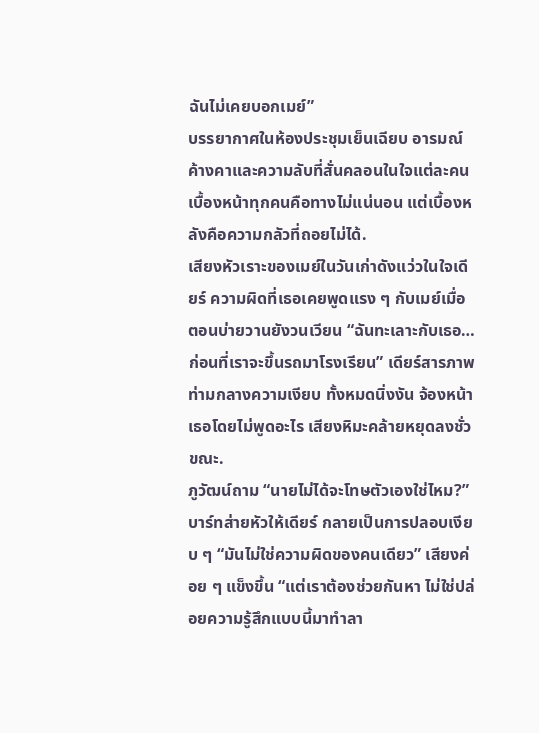ฉันไม่เคยบอกเมย์”
บรรยากาศในห้องประชุมเย็นเฉียบ อารมณ์ค้างคาและความลับที่สั่นคลอนในใจแต่ละคน เบื้องหน้าทุกคนคือทางไม่แน่นอน แต่เบื้องหลังคือความกลัวที่ถอยไม่ได้.
เสียงหัวเราะของเมย์ในวันเก่าดังแว่วในใจเดียร์ ความผิดที่เธอเคยพูดแรง ๆ กับเมย์เมื่อตอนบ่ายวานยังวนเวียน “ฉันทะเลาะกับเธอ…ก่อนที่เราจะขึ้นรถมาโรงเรียน” เดียร์สารภาพท่ามกลางความเงียบ ทั้งหมดนิ่งงัน จ้องหน้าเธอโดยไม่พูดอะไร เสียงหิมะคล้ายหยุดลงชั่วขณะ.
ภูวัฒน์ถาม “นายไม่ได้จะโทษตัวเองใช่ไหม?” บาร์ทส่ายหัวให้เดียร์ กลายเป็นการปลอบเงียบ ๆ “มันไม่ใช่ความผิดของคนเดียว” เสียงค่อย ๆ แข็งขึ้น “แต่เราต้องช่วยกันหา ไม่ใช่ปล่อยความรู้สึกแบบนี้มาทำลา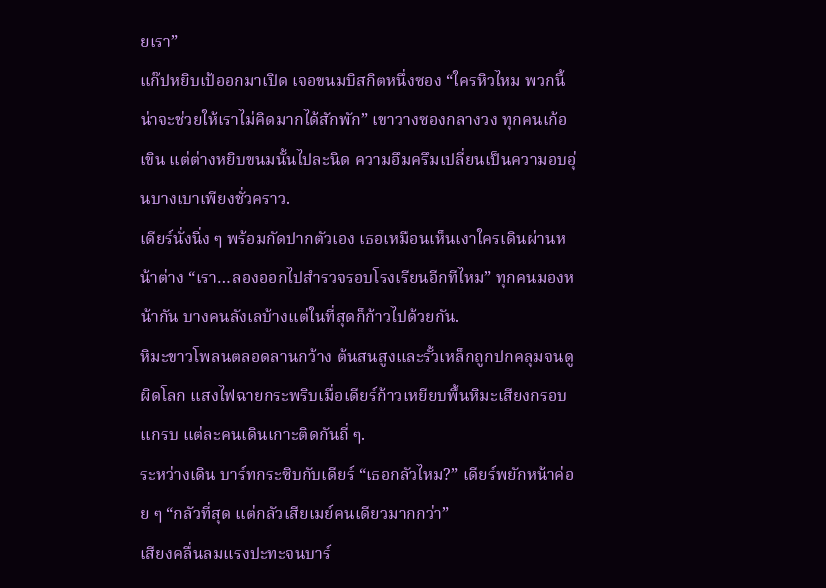ยเรา”
แก๊ปหยิบเป้ออกมาเปิด เจอขนมบิสกิตหนึ่งซอง “ใครหิวไหม พวกนี้น่าจะช่วยให้เราไม่คิดมากได้สักพัก” เขาวางซองกลางวง ทุกคนเก้อเขิน แต่ต่างหยิบขนมนั้นไปละนิด ความอึมครึมเปลี่ยนเป็นความอบอุ่นบางเบาเพียงชั่วคราว.
เดียร์นั่งนิ่ง ๆ พร้อมกัดปากตัวเอง เธอเหมือนเห็นเงาใครเดินผ่านหน้าต่าง “เรา…ลองออกไปสำรวจรอบโรงเรียนอีกทีไหม” ทุกคนมองหน้ากัน บางคนลังเลบ้างแต่ในที่สุดก็ก้าวไปด้วยกัน.
หิมะขาวโพลนตลอดลานกว้าง ต้นสนสูงและรั้วเหล็กถูกปกคลุมจนดูผิดโลก แสงไฟฉายกระพริบเมื่อเดียร์ก้าวเหยียบพื้นหิมะเสียงกรอบแกรบ แต่ละคนเดินเกาะติดกันถี่ ๆ.
ระหว่างเดิน บาร์ทกระซิบกับเดียร์ “เธอกลัวไหม?” เดียร์พยักหน้าค่อย ๆ “กลัวที่สุด แต่กลัวเสียเมย์คนเดียวมากกว่า”
เสียงคลื่นลมแรงปะทะจนบาร์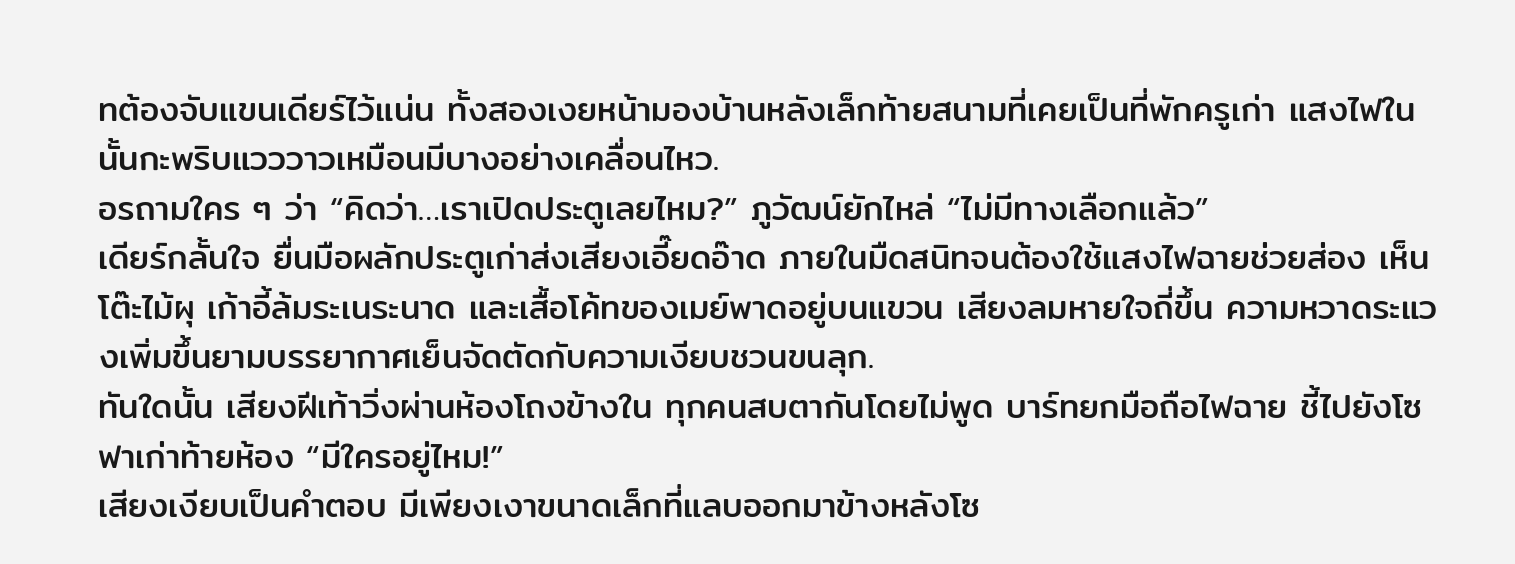ทต้องจับแขนเดียร์ไว้แน่น ทั้งสองเงยหน้ามองบ้านหลังเล็กท้ายสนามที่เคยเป็นที่พักครูเก่า แสงไฟในนั้นกะพริบแวววาวเหมือนมีบางอย่างเคลื่อนไหว.
อรถามใคร ๆ ว่า “คิดว่า…เราเปิดประตูเลยไหม?” ภูวัฒน์ยักไหล่ “ไม่มีทางเลือกแล้ว”
เดียร์กลั้นใจ ยื่นมือผลักประตูเก่าส่งเสียงเอี๊ยดอ๊าด ภายในมืดสนิทจนต้องใช้แสงไฟฉายช่วยส่อง เห็นโต๊ะไม้ผุ เก้าอี้ล้มระเนระนาด และเสื้อโค้ทของเมย์พาดอยู่บนแขวน เสียงลมหายใจถี่ขึ้น ความหวาดระแวงเพิ่มขึ้นยามบรรยากาศเย็นจัดตัดกับความเงียบชวนขนลุก.
ทันใดนั้น เสียงฝีเท้าวิ่งผ่านห้องโถงข้างใน ทุกคนสบตากันโดยไม่พูด บาร์ทยกมือถือไฟฉาย ชี้ไปยังโซฟาเก่าท้ายห้อง “มีใครอยู่ไหม!”
เสียงเงียบเป็นคำตอบ มีเพียงเงาขนาดเล็กที่แลบออกมาข้างหลังโซ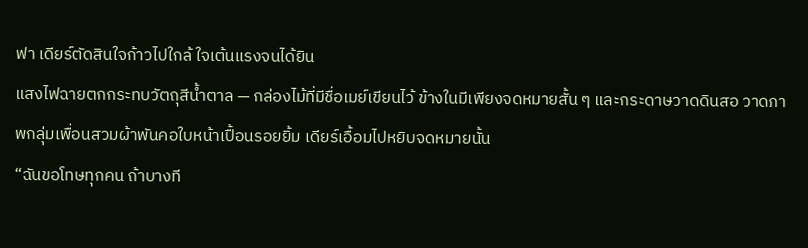ฟา เดียร์ตัดสินใจก้าวไปใกล้ ใจเต้นแรงจนได้ยิน
แสงไฟฉายตกกระทบวัตถุสีน้ำตาล — กล่องไม้ที่มีชื่อเมย์เขียนไว้ ข้างในมีเพียงจดหมายสั้น ๆ และกระดาษวาดดินสอ วาดภาพกลุ่มเพื่อนสวมผ้าพันคอใบหน้าเปื้อนรอยยิ้ม เดียร์เอื้อมไปหยิบจดหมายนั้น
“ฉันขอโทษทุกคน ถ้าบางที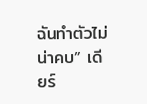ฉันทำตัวไม่น่าคบ” เดียร์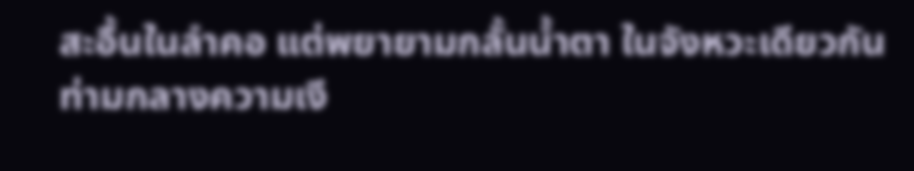สะอื้นในลำคอ แต่พยายามกลั้นน้ำตา ในจังหวะเดียวกัน ท่ามกลางความเงี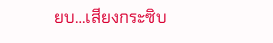ยบ…เสียงกระซิบ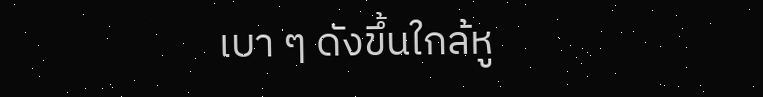เบา ๆ ดังขึ้นใกล้หู